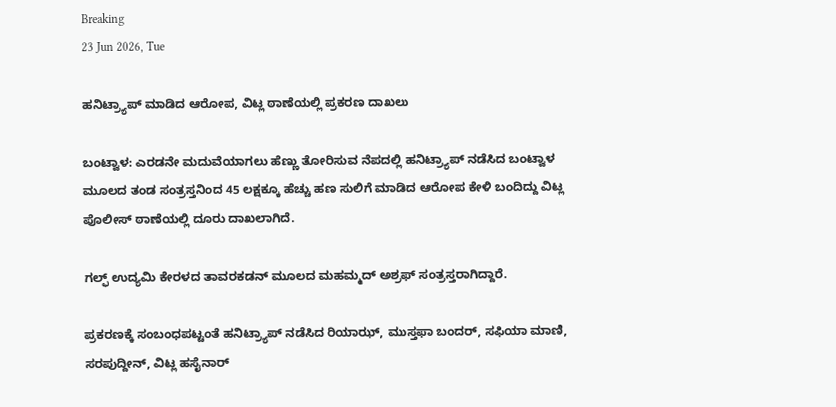Breaking
23 Jun 2026, Tue

ಹನಿಟ್ರ್ಯಾಪ್ ಮಾಡಿದ ಆರೋಪ, ವಿಟ್ಲ ಠಾಣೆಯಲ್ಲಿ ಪ್ರಕರಣ ದಾಖಲು

ಬಂಟ್ವಾಳ: ಎರಡನೇ ಮದುವೆಯಾಗಲು ಹೆಣ್ಣು ತೋರಿಸುವ ನೆಪದಲ್ಲಿ ಹನಿಟ್ರ್ಯಾಪ್ ನಡೆಸಿದ ಬಂಟ್ವಾಳ ಮೂಲದ ತಂಡ ಸಂತ್ರಸ್ತನಿಂದ 45 ಲಕ್ಷಕ್ಕೂ ಹೆಚ್ಚು ಹಣ ಸುಲಿಗೆ ಮಾಡಿದ ಆರೋಪ ಕೇಳಿ ಬಂದಿದ್ದು ವಿಟ್ಲ ಪೊಲೀಸ್ ಠಾಣೆಯಲ್ಲಿ ದೂರು ದಾಖಲಾಗಿದೆ.

ಗಲ್ಫ್ ಉದ್ಯಮಿ ಕೇರಳದ ತಾವರಕಡನ್ ಮೂಲದ ಮಹಮ್ಮದ್ ಅಶ್ರಫ್ ಸಂತ್ರಸ್ತರಾಗಿದ್ದಾರೆ.

ಪ್ರಕರಣಕ್ಕೆ ಸಂಬಂಧಪಟ್ಟಂತೆ ಹನಿಟ್ರ್ಯಾಪ್ ನಡೆಸಿದ ರಿಯಾಝ್, ಮುಸ್ತಫಾ ಬಂದರ್, ಸಫಿಯಾ ಮಾಣಿ, ಸರಪುದ್ದೀನ್, ವಿಟ್ಲ ಹಸೈನಾರ್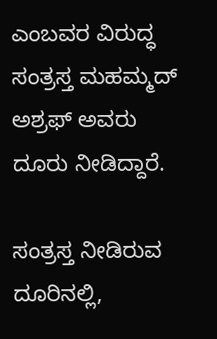ಎಂಬವರ ವಿರುದ್ಧ ಸಂತ್ರಸ್ತ ಮಹಮ್ಮದ್ ಅಶ್ರಫ್ ಅವರು ದೂರು ನೀಡಿದ್ದಾರೆ.

ಸಂತ್ರಸ್ತ ನೀಡಿರುವ ದೂರಿನಲ್ಲಿ,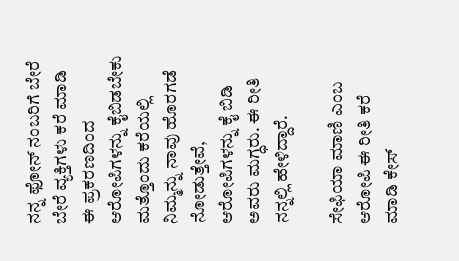ನನ್ನ ಫೋನ್ ನಂಬರಿಗೆ ಬೇರೆ ಬೇರೆ ವ್ಯಕ್ತಿಗಳು ಕರೆ ಮಾಡಿ ಈ ಪ್ರಕರಣದಿಂದ ಆರೋಪಿಗಳನ್ನು ಕೈಬಿಡಬೇಕು ಮತ್ತೊಂದು ಕರೆಯಲ್ಲಿ ನಿಮ್ಮನ್ನು ನಾವು ಹೊರಗಡೆ ನೋಡುತ್ತೇವೆ, ಆರೋಪಿಗಳನ್ನು ಕೈ ಬಿಡಿ ಅವರು ಮಗ್ಧರು. ಈ ರೀತಿ ನನ್ನಲ್ಲಿ ಹೇಳಿದ್ದಾರೆ.

ಸೇಫಿಯಾ ಮಾಣಿ ಎಂಬ ಆರೋಪಿ ಈ ರೀತಿ ಕರೆ ಮಾಡಿ ಕೇಸ್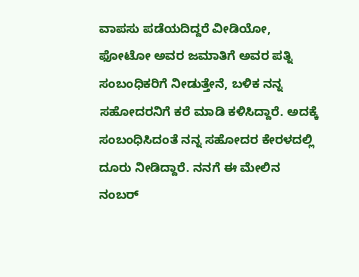ವಾಪಸು ಪಡೆಯದಿದ್ದರೆ ವೀಡಿಯೋ, ಫೋಟೋ ಅವರ ಜಮಾತಿಗೆ ಅವರ ಪತ್ನಿ ಸಂಬಂಧಿಕರಿಗೆ ನೀಡುತ್ತೇನೆ, ಬಳಿಕ ನನ್ನ ಸಹೋದರನಿಗೆ ಕರೆ ಮಾಡಿ ಕಳಿಸಿದ್ದಾರೆ. ಅದಕ್ಕೆ ಸಂಬಂಧಿಸಿದಂತೆ ನನ್ನ ಸಹೋದರ ಕೇರಳದಲ್ಲಿ ದೂರು ನೀಡಿದ್ದಾರೆ. ನನಗೆ ಈ ಮೇಲಿನ ನಂಬರ್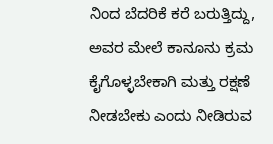ನಿಂದ ಬೆದರಿಕೆ ಕರೆ ಬರುತ್ತಿದ್ದು, ಅವರ ಮೇಲೆ ಕಾನೂನು ಕ್ರಮ ಕೈಗೊಳ್ಳಬೇಕಾಗಿ ಮತ್ತು ರಕ್ಷಣೆ ನೀಡಬೇಕು ಎಂದು ನೀಡಿರುವ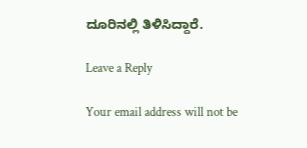ದೂರಿನಲ್ಲಿ ತಿಳಿಸಿದ್ದಾರೆ.

Leave a Reply

Your email address will not be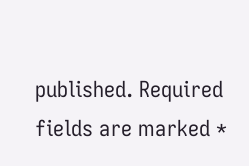published. Required fields are marked *